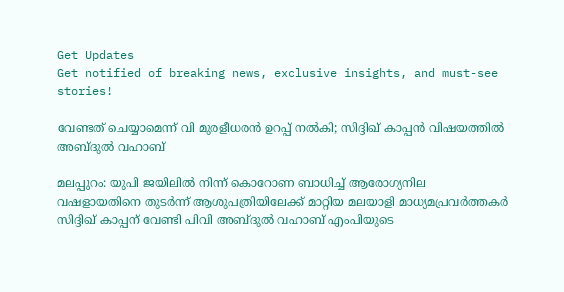Get Updates
Get notified of breaking news, exclusive insights, and must-see stories!

വേണ്ടത് ചെയ്യാമെന്ന് വി മുരളീധരന്‍ ഉറപ്പ് നല്‍കി; സിദ്ദിഖ് കാപ്പന്‍ വിഷയത്തില്‍ അബ്ദുല്‍ വഹാബ്

മലപ്പുറം: യുപി ജയിലില്‍ നിന്ന് കൊറോണ ബാധിച്ച് ആരോഗ്യനില വഷളായതിനെ തുടര്‍ന്ന് ആശുപത്രിയിലേക്ക് മാറ്റിയ മലയാളി മാധ്യമപ്രവര്‍ത്തകര്‍ സിദ്ദിഖ് കാപ്പന് വേണ്ടി പിവി അബ്ദുല്‍ വഹാബ് എംപിയുടെ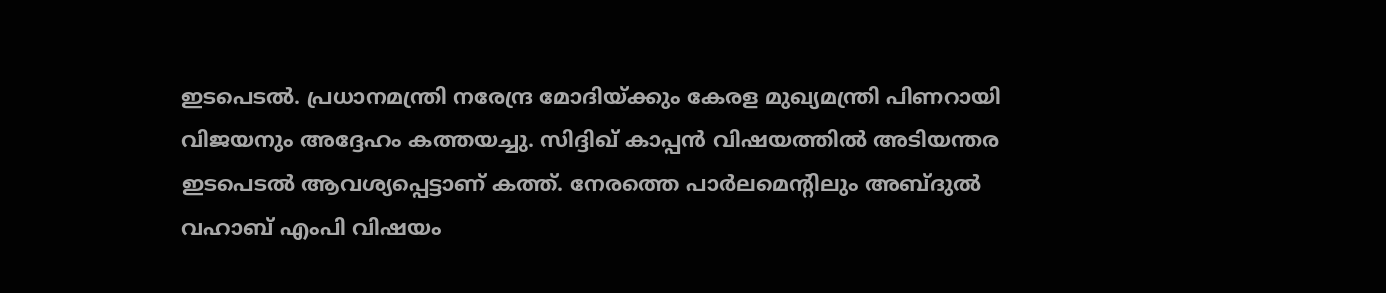ഇടപെടല്‍. പ്രധാനമന്ത്രി നരേന്ദ്ര മോദിയ്ക്കും കേരള മുഖ്യമന്ത്രി പിണറായി വിജയനും അദ്ദേഹം കത്തയച്ചു. സിദ്ദിഖ് കാപ്പന്‍ വിഷയത്തില്‍ അടിയന്തര ഇടപെടല്‍ ആവശ്യപ്പെട്ടാണ് കത്ത്. നേരത്തെ പാര്‍ലമെന്റിലും അബ്ദുല്‍ വഹാബ് എംപി വിഷയം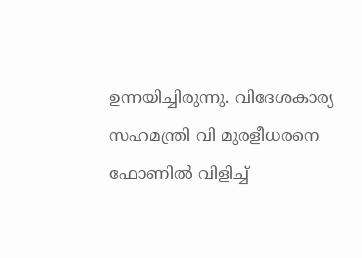ഉന്നയിച്ചിരുന്നു. വിദേശകാര്യ സഹമന്ത്രി വി മുരളീധരനെ ഫോണില്‍ വിളിച്ച്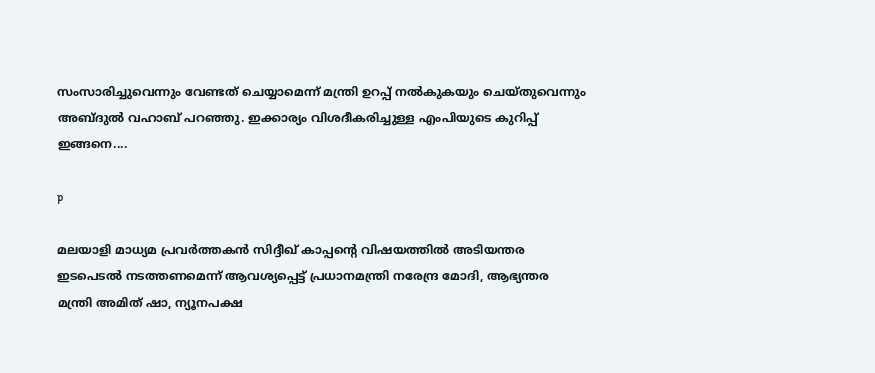സംസാരിച്ചുവെന്നും വേണ്ടത് ചെയ്യാമെന്ന് മന്ത്രി ഉറപ്പ് നല്‍കുകയും ചെയ്തുവെന്നും അബ്ദുല്‍ വഹാബ് പറഞ്ഞു. ഇക്കാര്യം വിശദീകരിച്ചുള്ള എംപിയുടെ കുറിപ്പ് ഇങ്ങനെ....

p

മലയാളി മാധ്യമ പ്രവര്‍ത്തകന്‍ സിദ്ദീഖ് കാപ്പന്റെ വിഷയത്തില്‍ അടിയന്തര ഇടപെടല്‍ നടത്തണമെന്ന് ആവശ്യപ്പെട്ട് പ്രധാനമന്ത്രി നരേന്ദ്ര മോദി, ആഭ്യന്തര മന്ത്രി അമിത് ഷാ, ന്യൂനപക്ഷ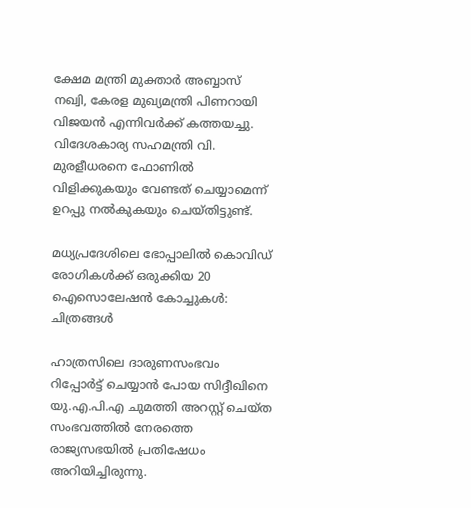ക്ഷേമ മന്ത്രി മുക്താര്‍ അബ്ബാസ് നഖ്വി, കേരള മുഖ്യമന്ത്രി പിണറായി വിജയന്‍ എന്നിവര്‍ക്ക് കത്തയച്ചു. വിദേശകാര്യ സഹമന്ത്രി വി. മുരളീധരനെ ഫോണില്‍ വിളിക്കുകയും വേണ്ടത് ചെയ്യാമെന്ന് ഉറപ്പു നല്‍കുകയും ചെയ്തിട്ടുണ്ട്.

മധ്യപ്രദേശിലെ ഭോപ്പാലില്‍ കൊവിഡ് രോഗികള്‍ക്ക് ഒരുക്കിയ 20 ഐസൊലേഷന്‍ കോച്ചുകള്‍: ചിത്രങ്ങള്‍

ഹാത്രസിലെ ദാരുണസംഭവം റിപ്പോര്‍ട്ട് ചെയ്യാന്‍ പോയ സിദ്ദീഖിനെ യു.എ.പി.എ ചുമത്തി അറസ്റ്റ് ചെയ്ത സംഭവത്തില്‍ നേരത്തെ രാജ്യസഭയില്‍ പ്രതിഷേധം അറിയിച്ചിരുന്നു.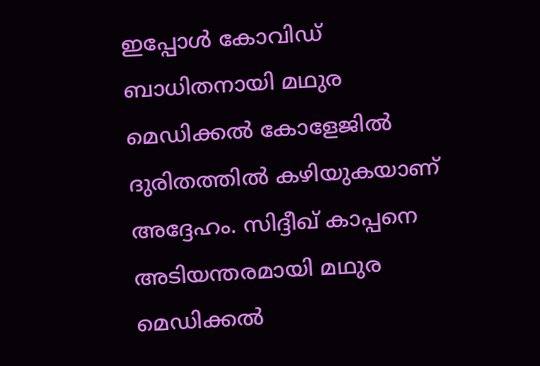ഇപ്പോള്‍ കോവിഡ് ബാധിതനായി മഥുര മെഡിക്കല്‍ കോളേജില്‍ ദുരിതത്തില്‍ കഴിയുകയാണ് അദ്ദേഹം. സിദ്ദീഖ് കാപ്പനെ അടിയന്തരമായി മഥുര മെഡിക്കല്‍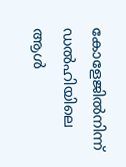കോളേജില്‍നിന്ന് ഡല്‍ഹിയിലെ ആള്‍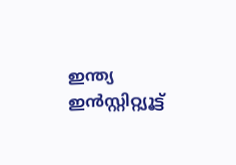ഇന്ത്യ ഇന്‍സ്റ്റിറ്റ്യൂട്ട്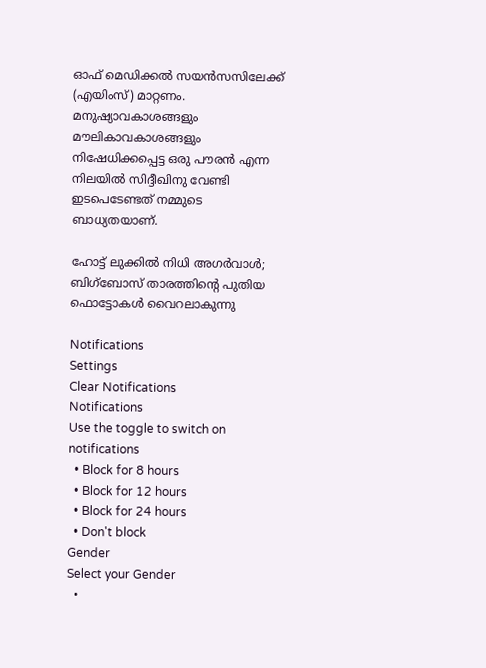ഓഫ് മെഡിക്കല്‍ സയന്‍സസിലേക്ക് (എയിംസ്) മാറ്റണം. മനുഷ്യാവകാശങ്ങളും മൗലികാവകാശങ്ങളും നിഷേധിക്കപ്പെട്ട ഒരു പൗരന്‍ എന്ന നിലയില്‍ സിദ്ദീഖിനു വേണ്ടി ഇടപെടേണ്ടത് നമ്മുടെ ബാധ്യതയാണ്.

ഹോട്ട് ലുക്കിൽ നിധി അഗർവാൾ; ബിഗ്ബോസ് താരത്തിന്റെ പുതിയ ഫൊട്ടോകൾ വൈറലാകുന്നു

Notifications
Settings
Clear Notifications
Notifications
Use the toggle to switch on notifications
  • Block for 8 hours
  • Block for 12 hours
  • Block for 24 hours
  • Don't block
Gender
Select your Gender
  •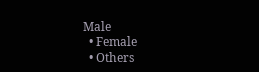Male
  • Female
  • Others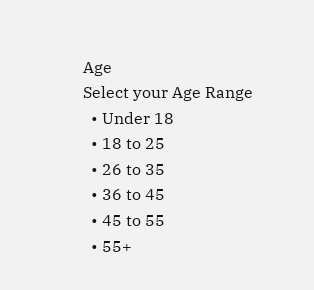Age
Select your Age Range
  • Under 18
  • 18 to 25
  • 26 to 35
  • 36 to 45
  • 45 to 55
  • 55+